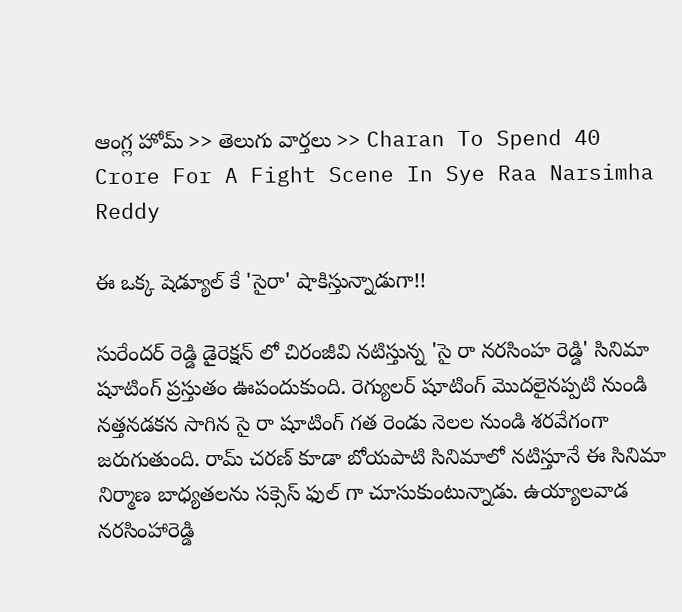ఆంగ్ల హోమ్ >> తెలుగు వార్తలు >> Charan To Spend 40 Crore For A Fight Scene In Sye Raa Narsimha Reddy

ఈ ఒక్క షెడ్యూల్ కే 'సైరా' షాకిస్తున్నాడుగా!!

సురేందర్ రెడ్డి డైరెక్షన్ లో చిరంజీవి నటిస్తున్న 'సై రా నరసింహ రెడ్డి' సినిమా షూటింగ్ ప్రస్తుతం ఊపందుకుంది. రెగ్యులర్ షూటింగ్ మొదలైనప్పటి నుండి నత్తనడకన సాగిన సై రా షూటింగ్ గత రెండు నెలల నుండి శరవేగంగా జరుగుతుంది. రామ్ చరణ్ కూడా బోయపాటి సినిమాలో నటిస్తూనే ఈ సినిమా నిర్మాణ బాధ్యతలను సక్సెస్ ఫుల్ గా చూసుకుంటున్నాడు. ఉయ్యాలవాడ నరసింహారెడ్డి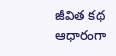జీవిత కథ ఆధారంగా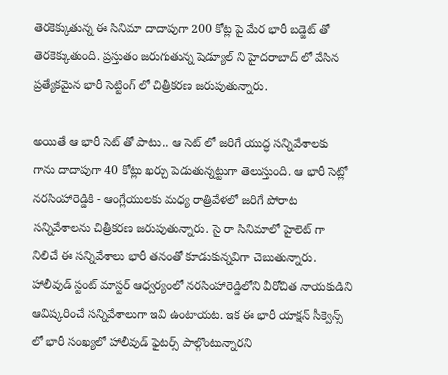తెరకెక్కుతున్న ఈ సినిమా దాదాపుగా 200 కోట్ల పై మేర భారీ బడ్జెట్ తో తెరకెక్కుతుంది. ప్రస్తుతం జరుగుతున్న షెడ్యూల్ ని హైదరాబాద్ లో వేసిన ప్రత్యేకమైన భారీ సెట్టింగ్ లో చిత్రీకరణ జరుపుతున్నారు.

అయితే ఆ భారీ సెట్ తో పాటు.. ఆ సెట్ లో జరిగే యుద్ధ సన్నివేశాలకు గాను దాదాపుగా 40 కోట్లు ఖర్చు పెడుతున్నట్టుగా తెలుస్తుంది. ఆ భారీ సెట్లో నరసింహారెడ్డికి - ఆంగ్లేయులకు మధ్య రాత్రివేళలో జరిగే పోరాట సన్నివేశాలను చిత్రీకరణ జరుపుతున్నారు. సై రా సినిమాలో హైలెట్ గా నిలిచే ఈ సన్నివేశాలు భారీ తనంతో కూడుకున్నవిగా చెబుతున్నారు.  హాలీవుడ్ స్టంట్ మాస్టర్ ఆధ్వర్యంలో నరసింహారెడ్డిలోని వీరోచిత నాయకుడిని ఆవిష్కరించే సన్నివేశాలుగా ఇవి ఉంటాయట. ఇక ఈ భారీ యాక్షన్ సీక్వెన్స్ లో భారీ సంఖ్యలో హాలీవుడ్ ఫైటర్స్ పాల్గొంటున్నారని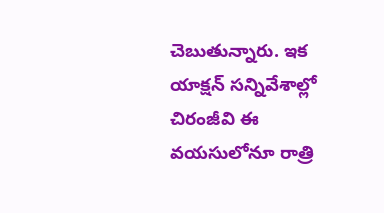చెబుతున్నారు. ఇక యాక్షన్ సన్నివేశాల్లో చిరంజీవి ఈ వయసులోనూ రాత్రి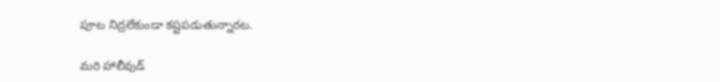పూట నిద్రలేకుండా కష్టపడుతున్నారట.

మరి హాలీవుడ్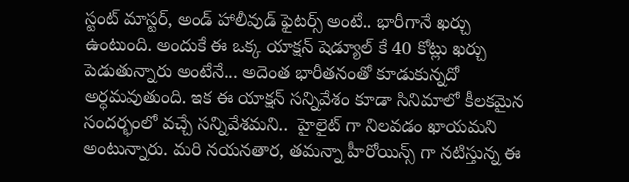స్టంట్ మాస్టర్, అండ్ హాలీవుడ్ ఫైటర్స్ అంటే.. భారీగానే ఖర్చు ఉంటుంది. అందుకే ఈ ఒక్క యాక్షన్ షెడ్యూల్ కే 40 కోట్లు ఖర్చు పెడుతున్నారు అంటేనే... అదెంత భారీతనంతో కూడుకున్నదో అర్ధమవుతుంది. ఇక ఈ యాక్షన్ సన్నివేశం కూడా సినిమాలో కీలకమైన సందర్భంలో వచ్చే సన్నివేశమని..  హైలైట్ గా నిలవడం ఖాయమని అంటున్నారు. మరి నయనతార, తమన్నా హీరోయిన్స్ గా నటిస్తున్న ఈ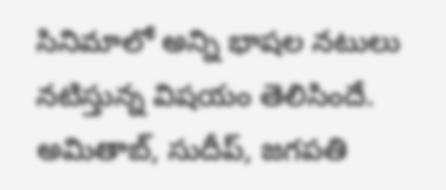సినిమాలో అన్ని భాషల నటులు నటిస్తున్న విషయం తెలిసిందే. అమితాబ్, సుదీప్, జగపతి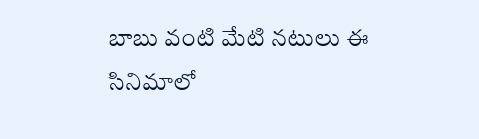బాబు వంటి మేటి నటులు ఈ సినిమాలో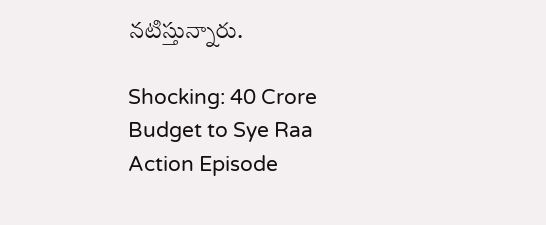నటిస్తున్నారు.

Shocking: 40 Crore Budget to Sye Raa Action Episode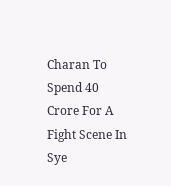Charan To Spend 40 Crore For A Fight Scene In Sye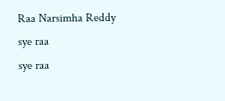Raa Narsimha Reddy
sye raa
sye raa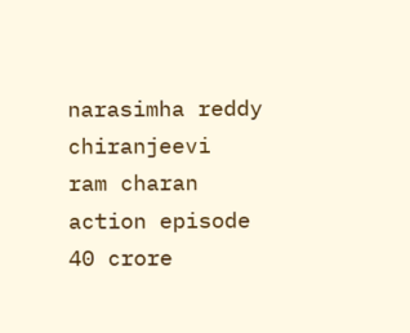narasimha reddy
chiranjeevi
ram charan
action episode
40 crore